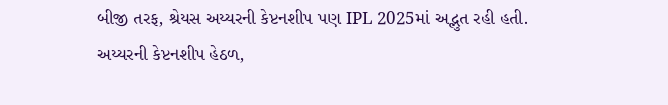બીજી તરફ, શ્રેયસ અય્યરની કેપ્ટનશીપ પણ IPL 2025માં અદ્ભુત રહી હતી. અય્યરની કેપ્ટનશીપ હેઠળ,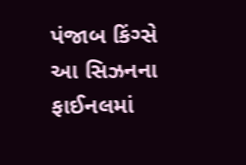પંજાબ કિંગ્સે આ સિઝનના ફાઈનલમાં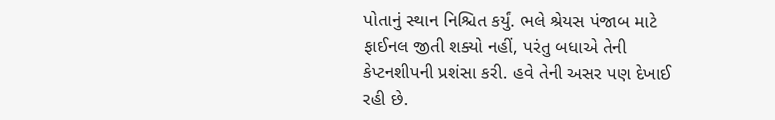પોતાનું સ્થાન નિશ્ચિત કર્યું. ભલે શ્રેયસ પંજાબ માટે ફાઈનલ જીતી શક્યો નહીં, પરંતુ બધાએ તેની કેપ્ટનશીપની પ્રશંસા કરી. હવે તેની અસર પણ દેખાઈ રહી છે.